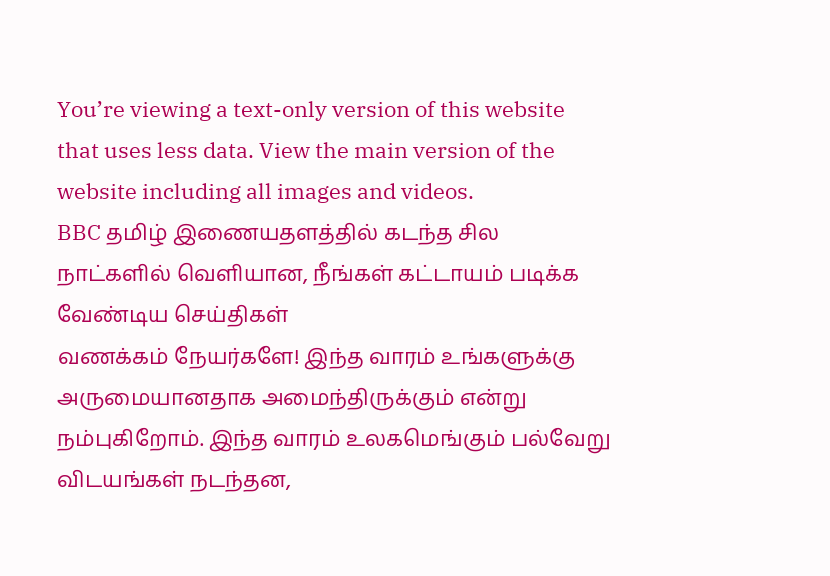You’re viewing a text-only version of this website that uses less data. View the main version of the website including all images and videos.
BBC தமிழ் இணையதளத்தில் கடந்த சில நாட்களில் வெளியான, நீங்கள் கட்டாயம் படிக்க வேண்டிய செய்திகள்
வணக்கம் நேயர்களே! இந்த வாரம் உங்களுக்கு அருமையானதாக அமைந்திருக்கும் என்று நம்புகிறோம். இந்த வாரம் உலகமெங்கும் பல்வேறு விடயங்கள் நடந்தன,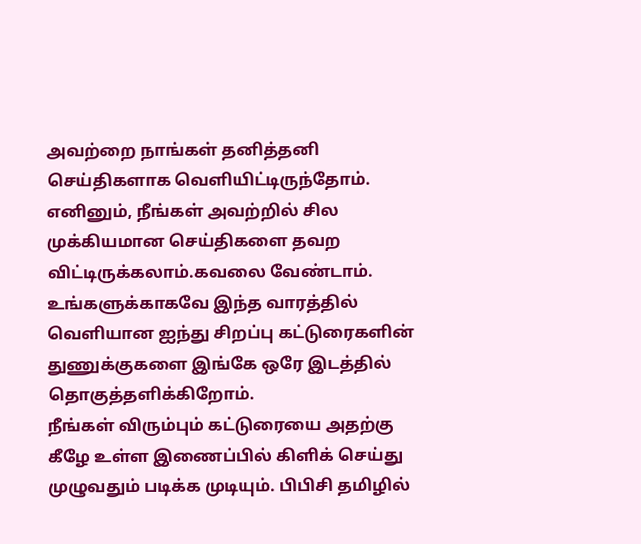அவற்றை நாங்கள் தனித்தனி செய்திகளாக வெளியிட்டிருந்தோம்.
எனினும், நீங்கள் அவற்றில் சில முக்கியமான செய்திகளை தவற விட்டிருக்கலாம்.கவலை வேண்டாம். உங்களுக்காகவே இந்த வாரத்தில் வெளியான ஐந்து சிறப்பு கட்டுரைகளின் துணுக்குகளை இங்கே ஒரே இடத்தில் தொகுத்தளிக்கிறோம்.
நீங்கள் விரும்பும் கட்டுரையை அதற்கு கீழே உள்ள இணைப்பில் கிளிக் செய்து முழுவதும் படிக்க முடியும். பிபிசி தமிழில்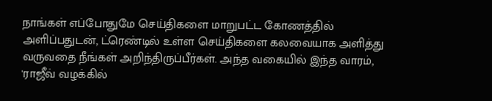நாங்கள் எப்போதுமே செய்திகளை மாறுபட்ட கோணத்தில் அளிப்பதுடன், ட்ரெண்டில் உள்ள செய்திகளை கலவையாக அளித்து வருவதை நீங்கள் அறிந்திருப்பீர்கள். அந்த வகையில் இந்த வாரம், 'ராஜீவ் வழக்கில்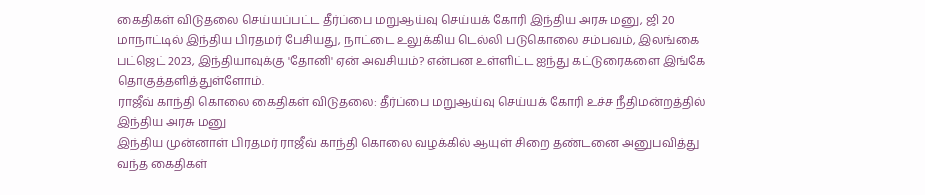கைதிகள் விடுதலை செய்யப்பட்ட தீர்ப்பை மறுஆய்வு செய்யக் கோரி இந்திய அரசு மனு, ஜி 20 மாநாட்டில் இந்திய பிரதமர் பேசியது, நாட்டை உலுக்கிய டெல்லி படுகொலை சம்பவம், இலங்கை பட்ஜெட் 2023, இந்தியாவுக்கு 'தோனி' ஏன் அவசியம்? என்பன உள்ளிட்ட ஐந்து கட்டுரைகளை இங்கே தொகுத்தளித்துள்ளோம்.
ராஜீவ் காந்தி கொலை கைதிகள் விடுதலை: தீர்ப்பை மறுஆய்வு செய்யக் கோரி உச்ச நீதிமன்றத்தில் இந்திய அரசு மனு
இந்திய முன்னாள் பிரதமர் ராஜீவ் காந்தி கொலை வழக்கில் ஆயுள் சிறை தண்டனை அனுபவித்து வந்த கைதிகள்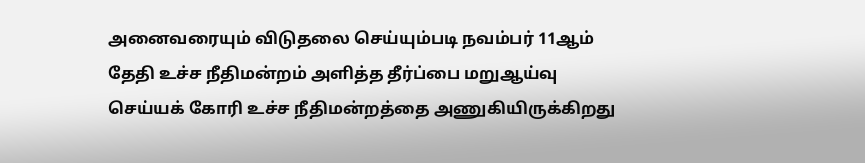அனைவரையும் விடுதலை செய்யும்படி நவம்பர் 11ஆம் தேதி உச்ச நீதிமன்றம் அளித்த தீர்ப்பை மறுஆய்வு செய்யக் கோரி உச்ச நீதிமன்றத்தை அணுகியிருக்கிறது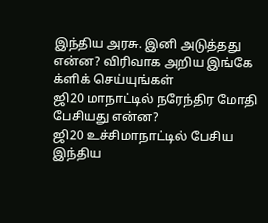இந்திய அரசு. இனி அடுத்தது என்ன? விரிவாக அறிய இங்கே க்ளிக் செய்யுங்கள்
ஜி20 மாநாட்டில் நரேந்திர மோதி பேசியது என்ன?
ஜி20 உச்சிமாநாட்டில் பேசிய இந்திய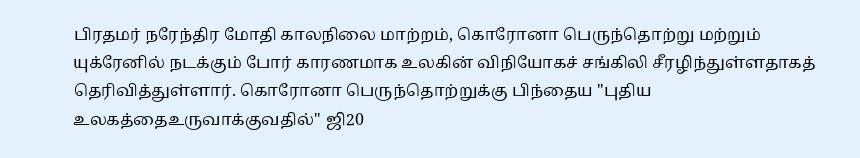பிரதமர் நரேந்திர மோதி காலநிலை மாற்றம், கொரோனா பெருந்தொற்று மற்றும் யுக்ரேனில் நடக்கும் போர் காரணமாக உலகின் விநியோகச் சங்கிலி சீரழிந்துள்ளதாகத் தெரிவித்துள்ளார். கொரோனா பெருந்தொற்றுக்கு பிந்தைய ''புதிய உலகத்தைஉருவாக்குவதில்'' ஜி20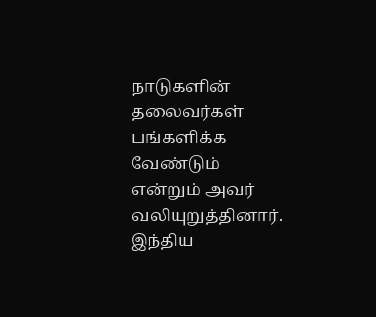நாடுகளின் தலைவர்கள் பங்களிக்க வேண்டும் என்றும் அவர் வலியுறுத்தினார். இந்திய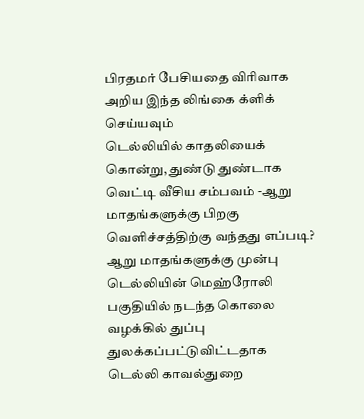பிரதமர் பேசியதை விரிவாக அறிய இந்த லிங்கை க்ளிக் செய்யவும்
டெல்லியில் காதலியைக் கொன்று, துண்டு துண்டாக வெட்டி வீசிய சம்பவம் -ஆறு மாதங்களுக்கு பிறகு வெளிச்சத்திற்கு வந்தது எப்படி?
ஆறு மாதங்களுக்கு முன்பு டெல்லியின் மெஹ்ரோலி பகுதியில் நடந்த கொலை வழக்கில் துப்பு துலக்கப்பட்டுவிட்டதாக டெல்லி காவல்துறை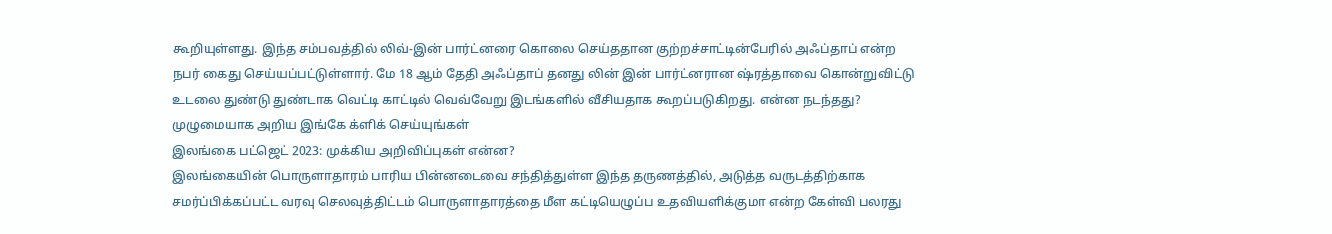கூறியுள்ளது. இந்த சம்பவத்தில் லிவ்-இன் பார்ட்னரை கொலை செய்ததான குற்றச்சாட்டின்பேரில் அஃப்தாப் என்ற நபர் கைது செய்யப்பட்டுள்ளார். மே 18 ஆம் தேதி அஃப்தாப் தனது லின் இன் பார்ட்னரான ஷ்ரத்தாவை கொன்றுவிட்டு உடலை துண்டு துண்டாக வெட்டி காட்டில் வெவ்வேறு இடங்களில் வீசியதாக கூறப்படுகிறது. என்ன நடந்தது? முழுமையாக அறிய இங்கே க்ளிக் செய்யுங்கள்
இலங்கை பட்ஜெட் 2023: முக்கிய அறிவிப்புகள் என்ன?
இலங்கையின் பொருளாதாரம் பாரிய பின்னடைவை சந்தித்துள்ள இந்த தருணத்தில், அடுத்த வருடத்திற்காக சமர்ப்பிக்கப்பட்ட வரவு செலவுத்திட்டம் பொருளாதாரத்தை மீள கட்டியெழுப்ப உதவியளிக்குமா என்ற கேள்வி பலரது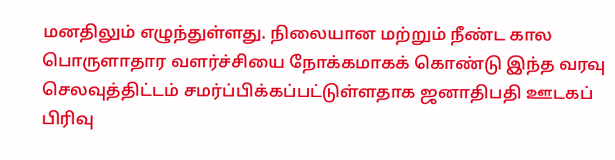மனதிலும் எழுந்துள்ளது. நிலையான மற்றும் நீண்ட கால பொருளாதார வளர்ச்சியை நோக்கமாகக் கொண்டு இந்த வரவு செலவுத்திட்டம் சமர்ப்பிக்கப்பட்டுள்ளதாக ஜனாதிபதி ஊடகப் பிரிவு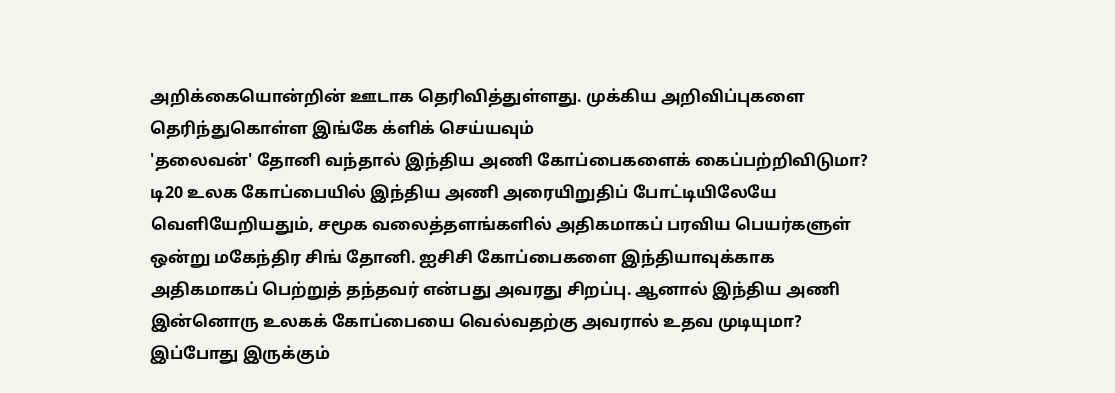அறிக்கையொன்றின் ஊடாக தெரிவித்துள்ளது. முக்கிய அறிவிப்புகளை தெரிந்துகொள்ள இங்கே க்ளிக் செய்யவும்
'தலைவன்' தோனி வந்தால் இந்திய அணி கோப்பைகளைக் கைப்பற்றிவிடுமா?
டி20 உலக கோப்பையில் இந்திய அணி அரையிறுதிப் போட்டியிலேயே வெளியேறியதும், சமூக வலைத்தளங்களில் அதிகமாகப் பரவிய பெயர்களுள் ஒன்று மகேந்திர சிங் தோனி. ஐசிசி கோப்பைகளை இந்தியாவுக்காக அதிகமாகப் பெற்றுத் தந்தவர் என்பது அவரது சிறப்பு. ஆனால் இந்திய அணி இன்னொரு உலகக் கோப்பையை வெல்வதற்கு அவரால் உதவ முடியுமா? இப்போது இருக்கும்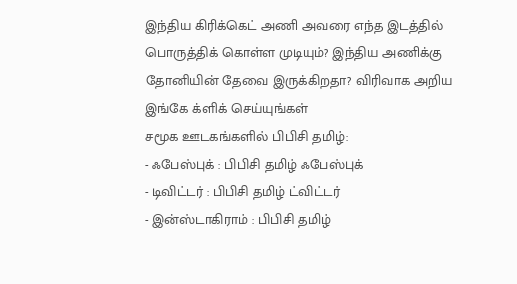இந்திய கிரிக்கெட் அணி அவரை எந்த இடத்தில் பொருத்திக் கொள்ள முடியும்? இந்திய அணிக்கு தோனியின் தேவை இருக்கிறதா? விரிவாக அறிய இங்கே க்ளிக் செய்யுங்கள்
சமூக ஊடகங்களில் பிபிசி தமிழ்:
- ஃபேஸ்புக் : பிபிசி தமிழ் ஃபேஸ்புக்
- டிவிட்டர் : பிபிசி தமிழ் ட்விட்டர்
- இன்ஸ்டாகிராம் : பிபிசி தமிழ்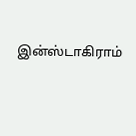இன்ஸ்டாகிராம்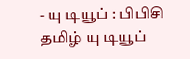- யு டியூப் : பிபிசி தமிழ் யு டியூப்